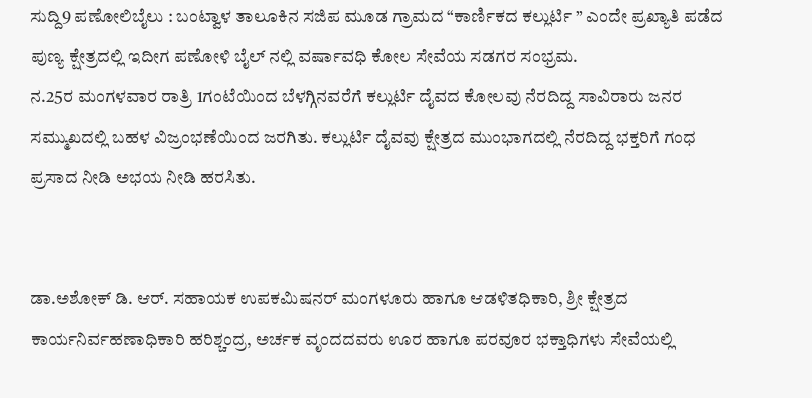ಸುದ್ದಿ9 ಪಣೋಲಿಬೈಲು : ಬಂಟ್ವಾಳ ತಾಲೂಕಿನ ಸಜಿಪ ಮೂಡ ಗ್ರಾಮದ “ಕಾರ್ಣಿಕದ ಕಲ್ಲುರ್ಟಿ ” ಎಂದೇ ಪ್ರಖ್ಯಾತಿ ಪಡೆದ ಪುಣ್ಯ ಕ್ಷೇತ್ರದಲ್ಲಿ ಇದೀಗ ಪಣೋಳಿ ಬೈಲ್ ನಲ್ಲಿ ವರ್ಷಾವಧಿ ಕೋಲ ಸೇವೆಯ ಸಡಗರ ಸಂಭ್ರಮ.
ನ.25ರ ಮಂಗಳವಾರ ರಾತ್ರಿ 1ಗಂಟೆಯಿಂದ ಬೆಳಗ್ಗಿನವರೆಗೆ ಕಲ್ಲುರ್ಟಿ ದೈವದ ಕೋಲವು ನೆರದಿದ್ದ ಸಾವಿರಾರು ಜನರ ಸಮ್ಮುಖದಲ್ಲಿ ಬಹಳ ವಿಜ್ರಂಭಣೆಯಿಂದ ಜರಗಿತು. ಕಲ್ಲುರ್ಟಿ ದೈವವು ಕ್ಷೇತ್ರದ ಮುಂಭಾಗದಲ್ಲಿ ನೆರದಿದ್ದ ಭಕ್ತರಿಗೆ ಗಂಧ ಪ್ರಸಾದ ನೀಡಿ ಅಭಯ ನೀಡಿ ಹರಸಿತು.


ಡಾ.ಅಶೋಕ್ ಡಿ. ಆರ್. ಸಹಾಯಕ ಉಪಕಮಿಷನರ್ ಮಂಗಳೂರು ಹಾಗೂ ಆಡಳಿತಧಿಕಾರಿ, ಶ್ರೀ ಕ್ಷೇತ್ರದ ಕಾರ್ಯನಿರ್ವಹಣಾಧಿಕಾರಿ ಹರಿಶ್ಚಂದ್ರ, ಅರ್ಚಕ ವೃಂದದವರು ಊರ ಹಾಗೂ ಪರವೂರ ಭಕ್ತಾಧಿಗಳು ಸೇವೆಯಲ್ಲಿ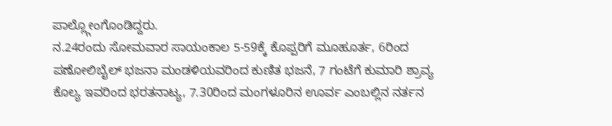ಪಾಲ್ಲ್ಗೋಂಗೊಂಡಿದ್ದರು.
ನ.24ರಂದು ಸೋಮವಾರ ಸಾಯಂಕಾಲ 5-59ಕ್ಕೆ ಕೊಪ್ಪರಿಗೆ ಮೂಹೂರ್ತ, 6ರಿಂದ ಪಣೋಲಿಬೈಲ್ ಭಜನಾ ಮಂಡಳಿಯವರಿಂದ ಕುಣಿತ ಭಜನೆ, 7 ಗಂಟೆಗೆ ಕುಮಾರಿ ಶ್ರಾವ್ಯ ಕೊಲ್ಯ ಇವರಿಂದ ಭರತನಾಟ್ಯ, 7.30ರಿಂದ ಮಂಗಳೂರಿನ ಊರ್ವ ಎಂಬಲ್ಲಿನ ನರ್ತನ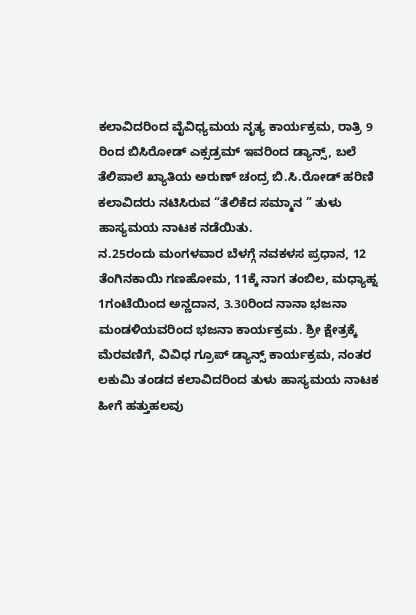ಕಲಾವಿದರಿಂದ ವೈವಿಧ್ಯಮಯ ನೃತ್ಯ ಕಾರ್ಯಕ್ರಮ, ರಾತ್ರಿ 9 ರಿಂದ ಬಿಸಿರೋಡ್ ಎಕ್ಸಡ್ರಮ್ ಇವರಿಂದ ಡ್ಯಾನ್ಸ್, ಬಲೆ ತೆಲಿಪಾಲೆ ಖ್ಯಾತಿಯ ಅರುಣ್ ಚಂದ್ರ ಬಿ.ಸಿ.ರೋಡ್ ಹರಿಣಿ ಕಲಾವಿದರು ನಟಿಸಿರುವ “ತೆಲಿಕೆದ ಸಮ್ಮಾನ ” ತುಳು ಹಾಸ್ಯಮಯ ನಾಟಕ ನಡೆಯಿತು.
ನ.25ರಂದು ಮಂಗಳವಾರ ಬೆಳಗ್ಗೆ ನವಕಳಸ ಪ್ರಧಾನ, 12 ತೆಂಗಿನಕಾಯಿ ಗಣಹೋಮ, 11ಕ್ಕೆ ನಾಗ ತಂಬಿಲ, ಮಧ್ಯಾಹ್ನ 1ಗಂಟೆಯಿಂದ ಅನ್ಣದಾನ, 3.30ರಿಂದ ನಾನಾ ಭಜನಾ ಮಂಡಳಿಯವರಿಂದ ಭಜನಾ ಕಾರ್ಯಕ್ರಮ. ಶ್ರೀ ಕ್ಷೇತ್ರಕ್ಕೆ ಮೆರವಣಿಗೆ, ವಿವಿಧ ಗ್ರೂಪ್ ಡ್ಯಾನ್ಸ್ ಕಾರ್ಯಕ್ರಮ, ನಂತರ ಲಕುಮಿ ತಂಡದ ಕಲಾವಿದರಿಂದ ತುಳು ಹಾಸ್ಯಮಯ ನಾಟಕ ಹೀಗೆ ಹತ್ತುಹಲವು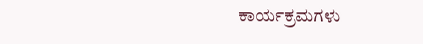ಕಾರ್ಯಕ್ರಮಗಳು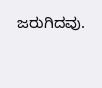ಜರುಗಿದವು.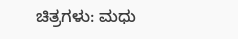ಚಿತ್ರಗಳು: ಮಧು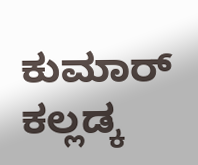ಕುಮಾರ್ ಕಲ್ಲಡ್ಕ